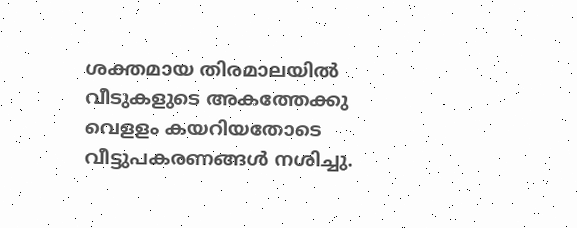ശക്തമായ തിരമാലയില്‍ വീടുകളുടെ അകത്തേക്കു വെളളം കയറിയതോടെ വീട്ടുപകരണങ്ങള്‍ നശിച്ചു.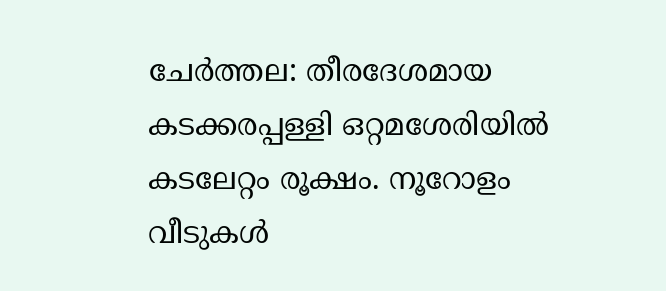ചേര്‍ത്തല: തീരദേശമായ കടക്കരപ്പള്ളി ഒറ്റമശേരിയില്‍ കടലേറ്റം രൂക്ഷം. നൂറോളം വീടുകള്‍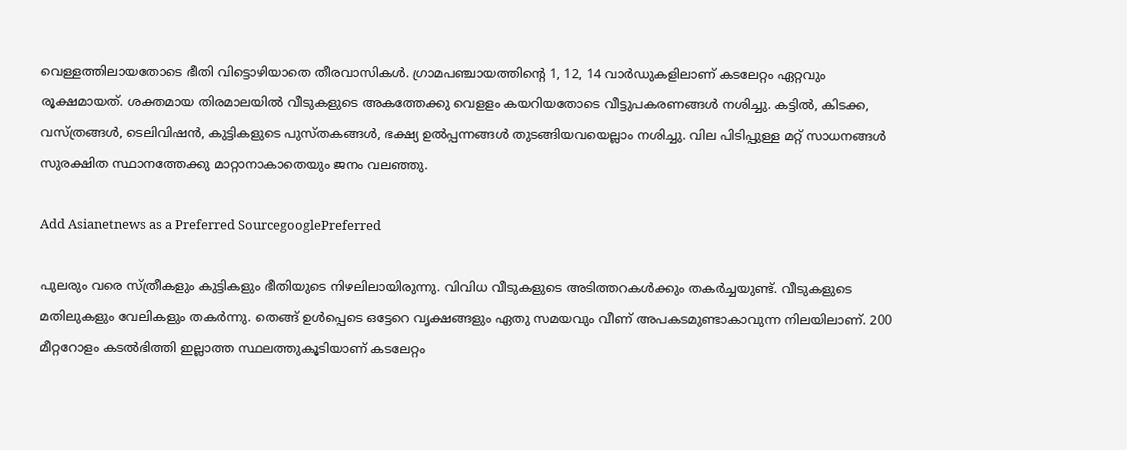വെള്ളത്തിലായതോടെ ഭീതി വിട്ടൊഴിയാതെ തീരവാസികള്‍. ഗ്രാമപഞ്ചായത്തിന്റെ 1, 12, 14 വാര്‍ഡുകളിലാണ് കടലേറ്റം ഏറ്റവും രൂക്ഷമായത്. ശക്തമായ തിരമാലയില്‍ വീടുകളുടെ അകത്തേക്കു വെളളം കയറിയതോടെ വീട്ടുപകരണങ്ങള്‍ നശിച്ചു. കട്ടില്‍, കിടക്ക, വസ്ത്രങ്ങള്‍, ടെലിവിഷന്‍, കുട്ടികളുടെ പുസ്തകങ്ങള്‍, ഭക്ഷ്യ ഉല്‍പ്പന്നങ്ങള്‍ തുടങ്ങിയവയെല്ലാം നശിച്ചു. വില പിടിപ്പുള്ള മറ്റ് സാധനങ്ങള്‍ സുരക്ഷിത സ്ഥാനത്തേക്കു മാറ്റാനാകാതെയും ജനം വലഞ്ഞു.

Add Asianetnews as a Preferred SourcegooglePreferred

പുലരും വരെ സ്ത്രീകളും കുട്ടികളും ഭീതിയുടെ നിഴലിലായിരുന്നു. വിവിധ വീടുകളുടെ അടിത്തറകള്‍ക്കും തകര്‍ച്ചയുണ്ട്. വീടുകളുടെ മതിലുകളും വേലികളും തകര്‍ന്നു. തെങ്ങ് ഉള്‍പ്പെടെ ഒട്ടേറെ വൃക്ഷങ്ങളും ഏതു സമയവും വീണ് അപകടമുണ്ടാകാവുന്ന നിലയിലാണ്. 200 മീറ്ററോളം കടല്‍ഭിത്തി ഇല്ലാത്ത സ്ഥലത്തുകൂടിയാണ് കടലേറ്റം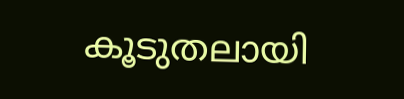കൂടുതലായി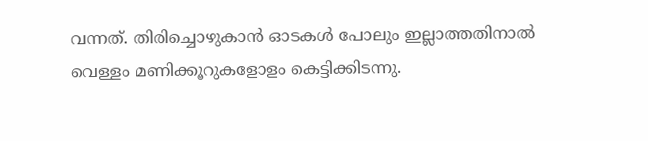വന്നത്. തിരിച്ചൊഴുകാന്‍ ഓടകള്‍ പോലും ഇല്ലാത്തതിനാല്‍ വെള്ളം മണിക്കൂറുകളോളം കെട്ടിക്കിടന്നു.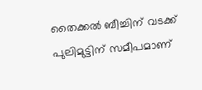തൈക്കല്‍ ബീച്ചിന് വടക്ക് പുലിമുട്ടിന് സമീപമാണ്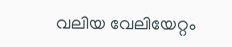വലിയ വേലിയേറ്റം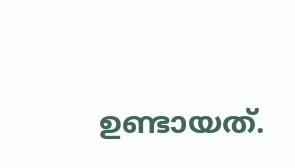ഉണ്ടായത്.